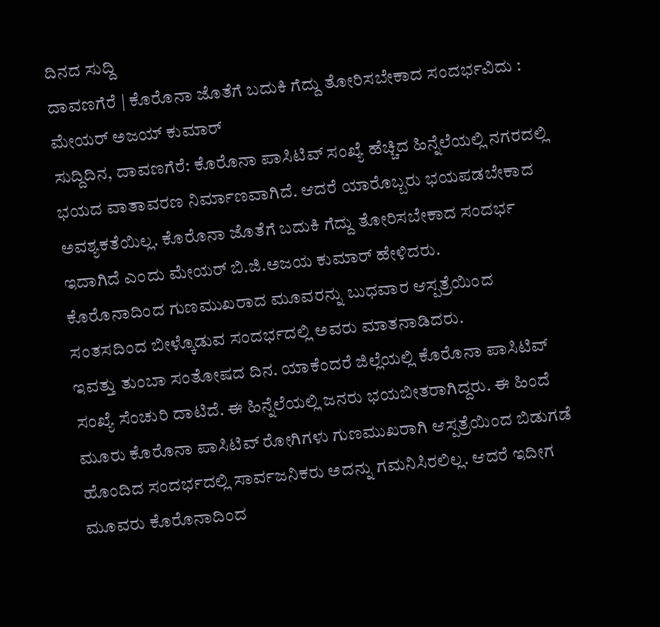ದಿನದ ಸುದ್ದಿ
ದಾವಣಗೆರೆ | ಕೊರೊನಾ ಜೊತೆಗೆ ಬದುಕಿ ಗೆದ್ದು ತೋರಿಸಬೇಕಾದ ಸಂದರ್ಭವಿದು : ಮೇಯರ್ ಅಜಯ್ ಕುಮಾರ್
ಸುದ್ದಿದಿನ, ದಾವಣಗೆರೆ: ಕೊರೊನಾ ಪಾಸಿಟಿವ್ ಸಂಖ್ಯೆ ಹೆಚ್ಚಿದ ಹಿನ್ನೆಲೆಯಲ್ಲಿ ನಗರದಲ್ಲಿ ಭಯದ ವಾತಾವರಣ ನಿರ್ಮಾಣವಾಗಿದೆ. ಆದರೆ ಯಾರೊಬ್ಬರು ಭಯಪಡಬೇಕಾದ ಅವಶ್ಯಕತೆಯಿಲ್ಲ. ಕೊರೊನಾ ಜೊತೆಗೆ ಬದುಕಿ ಗೆದ್ದು ತೋರಿಸಬೇಕಾದ ಸಂದರ್ಭ ಇದಾಗಿದೆ ಎಂದು ಮೇಯರ್ ಬಿ.ಜಿ.ಅಜಯ ಕುಮಾರ್ ಹೇಳಿದರು.
ಕೊರೊನಾದಿಂದ ಗುಣಮುಖರಾದ ಮೂವರನ್ನು ಬುಧವಾರ ಆಸ್ಪತ್ರೆಯಿಂದ ಸಂತಸದಿಂದ ಬೀಳ್ಕೊಡುವ ಸಂದರ್ಭದಲ್ಲಿ ಅವರು ಮಾತನಾಡಿದರು.
ಇವತ್ತು ತುಂಬಾ ಸಂತೋಷದ ದಿನ. ಯಾಕೆಂದರೆ ಜಿಲ್ಲೆಯಲ್ಲಿ ಕೊರೊನಾ ಪಾಸಿಟಿವ್ ಸಂಖ್ಯೆ ಸೆಂಚುರಿ ದಾಟಿದೆ. ಈ ಹಿನ್ನೆಲೆಯಲ್ಲಿ ಜನರು ಭಯಬೀತರಾಗಿದ್ದರು. ಈ ಹಿಂದೆ ಮೂರು ಕೊರೊನಾ ಪಾಸಿಟಿವ್ ರೋಗಿಗಳು ಗುಣಮುಖರಾಗಿ ಆಸ್ಪತ್ರೆಯಿಂದ ಬಿಡುಗಡೆ ಹೊಂದಿದ ಸಂದರ್ಭದಲ್ಲಿ ಸಾರ್ವಜನಿಕರು ಅದನ್ನು ಗಮನಿಸಿರಲಿಲ್ಲ. ಆದರೆ ಇದೀಗ ಮೂವರು ಕೊರೊನಾದಿಂದ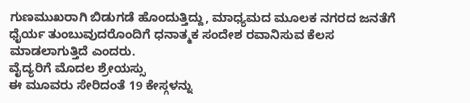ಗುಣಮುಖರಾಗಿ ಬಿಡುಗಡೆ ಹೊಂದುತ್ತಿದ್ದು, ಮಾಧ್ಯಮದ ಮೂಲಕ ನಗರದ ಜನತೆಗೆ ಧೈರ್ಯ ತುಂಬುವುದರೊಂದಿಗೆ ಧನಾತ್ಮಕ ಸಂದೇಶ ರವಾನಿಸುವ ಕೆಲಸ ಮಾಡಲಾಗುತ್ತಿದೆ ಎಂದರು.
ವೈದ್ಯರಿಗೆ ಮೊದಲ ಶ್ರೇಯಸ್ಸು
ಈ ಮೂವರು ಸೇರಿದಂತೆ 19 ಕೇಸ್ಗಳನ್ನು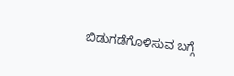ಬಿಡುಗಡೆಗೊಳಿಸುವ ಬಗ್ಗೆ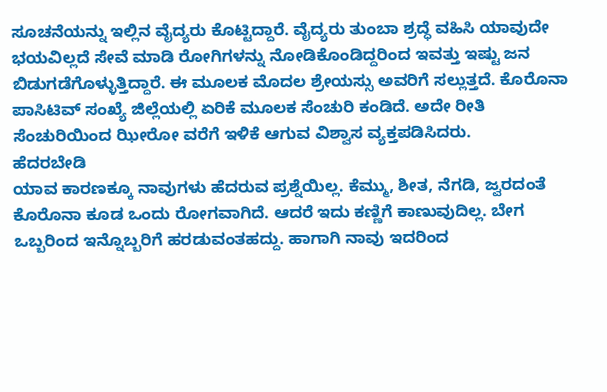ಸೂಚನೆಯನ್ನು ಇಲ್ಲಿನ ವೈದ್ಯರು ಕೊಟ್ಟಿದ್ದಾರೆ. ವೈದ್ಯರು ತುಂಬಾ ಶ್ರದ್ಧೆ ವಹಿಸಿ ಯಾವುದೇ ಭಯವಿಲ್ಲದೆ ಸೇವೆ ಮಾಡಿ ರೋಗಿಗಳನ್ನು ನೋಡಿಕೊಂಡಿದ್ದರಿಂದ ಇವತ್ತು ಇಷ್ಟು ಜನ ಬಿಡುಗಡೆಗೊಳ್ಳುತ್ತಿದ್ದಾರೆ. ಈ ಮೂಲಕ ಮೊದಲ ಶ್ರೇಯಸ್ಸು ಅವರಿಗೆ ಸಲ್ಲುತ್ತದೆ. ಕೊರೊನಾ ಪಾಸಿಟಿವ್ ಸಂಖ್ಯೆ ಜಿಲ್ಲೆಯಲ್ಲಿ ಏರಿಕೆ ಮೂಲಕ ಸೆಂಚುರಿ ಕಂಡಿದೆ. ಅದೇ ರೀತಿ ಸೆಂಚುರಿಯಿಂದ ಝೀರೋ ವರೆಗೆ ಇಳಿಕೆ ಆಗುವ ವಿಶ್ವಾಸ ವ್ಯಕ್ತಪಡಿಸಿದರು.
ಹೆದರಬೇಡಿ
ಯಾವ ಕಾರಣಕ್ಕೂ ನಾವುಗಳು ಹೆದರುವ ಪ್ರಶ್ನೆಯಿಲ್ಲ. ಕೆಮ್ಮು, ಶೀತ, ನೆಗಡಿ, ಜ್ವರದಂತೆ ಕೊರೊನಾ ಕೂಡ ಒಂದು ರೋಗವಾಗಿದೆ. ಆದರೆ ಇದು ಕಣ್ಣಿಗೆ ಕಾಣುವುದಿಲ್ಲ. ಬೇಗ ಒಬ್ಬರಿಂದ ಇನ್ನೊಬ್ಬರಿಗೆ ಹರಡುವಂತಹದ್ದು. ಹಾಗಾಗಿ ನಾವು ಇದರಿಂದ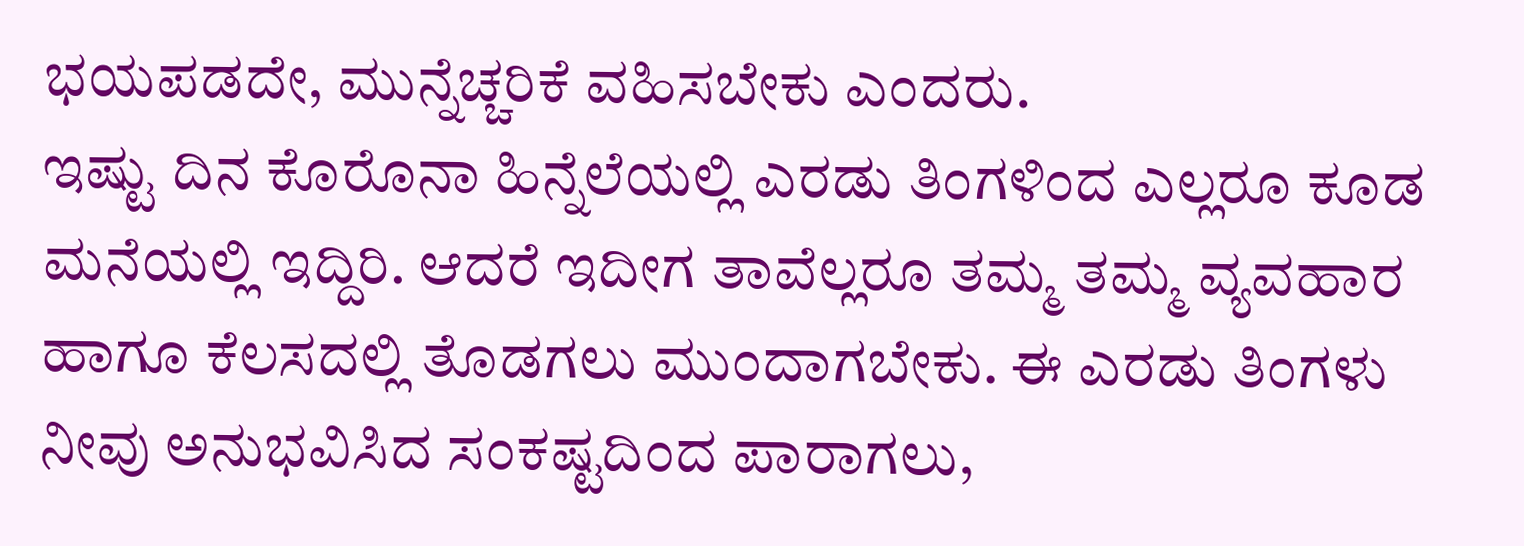ಭಯಪಡದೇ, ಮುನ್ನೆಚ್ಚರಿಕೆ ವಹಿಸಬೇಕು ಎಂದರು.
ಇಷ್ಟು ದಿನ ಕೊರೊನಾ ಹಿನ್ನೆಲೆಯಲ್ಲಿ ಎರಡು ತಿಂಗಳಿಂದ ಎಲ್ಲರೂ ಕೂಡ ಮನೆಯಲ್ಲಿ ಇದ್ದಿರಿ. ಆದರೆ ಇದೀಗ ತಾವೆಲ್ಲರೂ ತಮ್ಮ ತಮ್ಮ ವ್ಯವಹಾರ ಹಾಗೂ ಕೆಲಸದಲ್ಲಿ ತೊಡಗಲು ಮುಂದಾಗಬೇಕು. ಈ ಎರಡು ತಿಂಗಳು ನೀವು ಅನುಭವಿಸಿದ ಸಂಕಷ್ಟದಿಂದ ಪಾರಾಗಲು,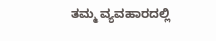ತಮ್ಮ ವ್ಯವಹಾರದಲ್ಲಿ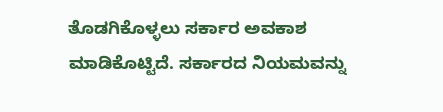ತೊಡಗಿಕೊಳ್ಳಲು ಸರ್ಕಾರ ಅವಕಾಶ ಮಾಡಿಕೊಟ್ಟಿದೆ. ಸರ್ಕಾರದ ನಿಯಮವನ್ನು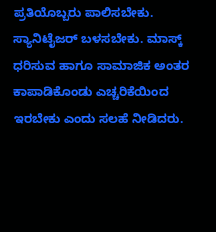ಪ್ರತಿಯೊಬ್ಬರು ಪಾಲಿಸಬೇಕು. ಸ್ಯಾನಿಟೈಜರ್ ಬಳಸಬೇಕು. ಮಾಸ್ಕ್ ಧರಿಸುವ ಹಾಗೂ ಸಾಮಾಜಿಕ ಅಂತರ ಕಾಪಾಡಿಕೊಂಡು ಎಚ್ಚರಿಕೆಯಿಂದ ಇರಬೇಕು ಎಂದು ಸಲಹೆ ನೀಡಿದರು.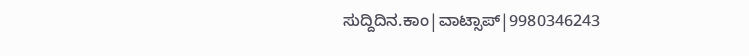ಸುದ್ದಿದಿನ.ಕಾಂ|ವಾಟ್ಸಾಪ್|9980346243